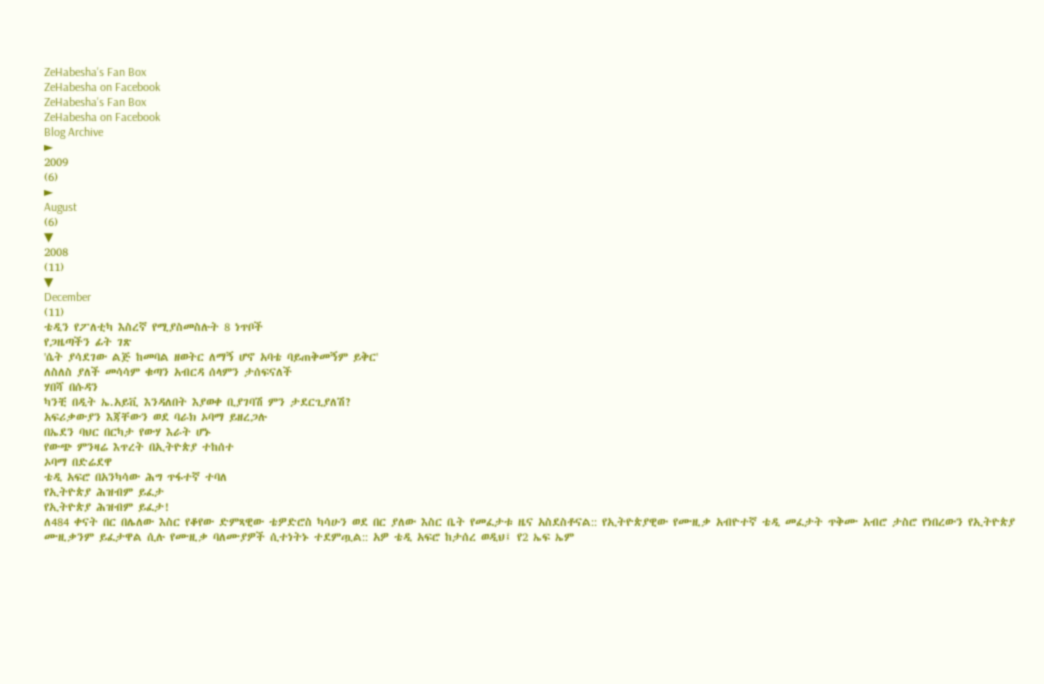ZeHabesha's Fan Box
ZeHabesha on Facebook
ZeHabesha's Fan Box
ZeHabesha on Facebook
Blog Archive
►
2009
(6)
►
August
(6)
▼
2008
(11)
▼
December
(11)
ቴዲን የፖለቲካ እስረኛ የሚያስመስሉት 8 ነጥቦች
የጋዜጣችን ፊት ገጽ
'ሴት ያሳደገው ልጅ ከመባል ዘወትር ለማኝ ሆኖ አባቴ ባይጠቅመኝም ይቅር'
ለስለስ ያለች መሳሳም ቁጣን አብርዳ ሰላምን ታሰፍናለች
ሃበሻ በሱዳን
ካንቺ በዲት ኤ.አይቪ እንዳለበት እያወቀ ቢያገባሽ ምን ታደርጊያለሽ?
አፍሪቃውያን እጃቸውን ወደ ባራክ ኦባማ ይዘረጋሉ
በኤደን ባህር በርካታ የውሃ እራት ሆኑ
የውጭ ምንዛሬ እጥረት በኢትዮጵያ ተከሰተ
ኦባማ በድሬደዋ
ቴዲ አፍሮ በአንካሳው ሕግ ጥፋተኛ ተባለ
የኢትዮጵያ ሕዝብም ይፈታ
የኢትዮጵያ ሕዝብም ይፈታ!
ለ484 ቀናት በር በሌለው እስር የቆየው ድምጻዊው ቴዎድሮስ ካሳሁን ወደ በር ያለው እስር ቤት የመፈታቱ ዜና አስደስቶናል:: የኢትዮጵያዊው የሙዚቃ አብዮተኛ ቴዲ መፈታት ጥቅሙ አብሮ ታስሮ የነበረውን የኢትዮጵያ ሙዚቃንም ይፈታዋል ሲሉ የሙዚቃ ባለሙያዎች ሲተነትኑ ተደምጧል:: አዎ ቴዲ አፍሮ ከታሰረ ወዲህ፤ የ2 ኤፍ ኤም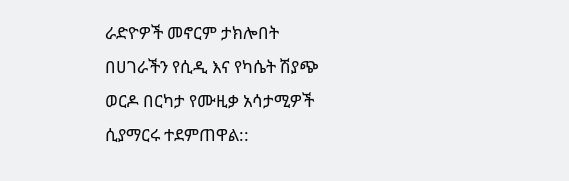ራድዮዎች መኖርም ታክሎበት በሀገራችን የሲዲ እና የካሴት ሽያጭ ወርዶ በርካታ የሙዚቃ አሳታሚዎች ሲያማርሩ ተደምጠዋል::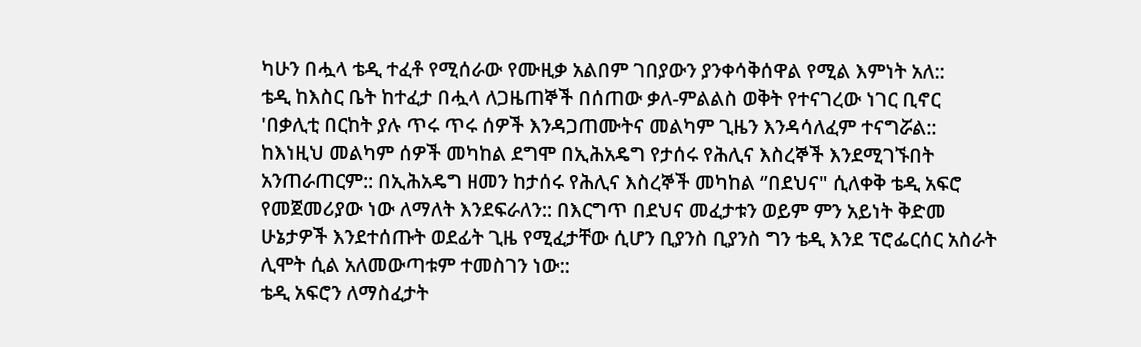ካሁን በሗላ ቴዲ ተፈቶ የሚሰራው የሙዚቃ አልበም ገበያውን ያንቀሳቅሰዋል የሚል እምነት አለ::
ቴዲ ከእስር ቤት ከተፈታ በሗላ ለጋዜጠኞች በሰጠው ቃለ-ምልልስ ወቅት የተናገረው ነገር ቢኖር 'በቃሊቲ በርከት ያሉ ጥሩ ጥሩ ሰዎች እንዳጋጠሙትና መልካም ጊዜን እንዳሳለፈም ተናግሯል:: ከእነዚህ መልካም ሰዎች መካከል ደግሞ በኢሕአዴግ የታሰሩ የሕሊና እስረኞች እንደሚገኙበት አንጠራጠርም:: በኢሕአዴግ ዘመን ከታሰሩ የሕሊና እስረኞች መካከል ‘’በደህና" ሲለቀቅ ቴዲ አፍሮ የመጀመሪያው ነው ለማለት እንደፍራለን:: በእርግጥ በደህና መፈታቱን ወይም ምን አይነት ቅድመ ሁኔታዎች እንደተሰጡት ወደፊት ጊዜ የሚፈታቸው ሲሆን ቢያንስ ቢያንስ ግን ቴዲ እንደ ፕሮፌርሰር አስራት ሊሞት ሲል አለመውጣቱም ተመስገን ነው::
ቴዲ አፍሮን ለማስፈታት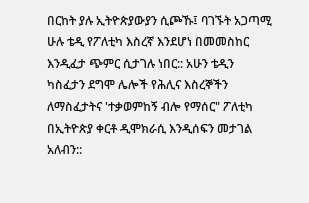በርከት ያሉ ኢትዮጵያውያን ሲጮኹ፤ ባገኙት አጋጣሚ ሁሉ ቴዲ የፖለቲካ እስረኛ እንደሆነ በመመስከር እንዲፈታ ጭምር ሲታገሉ ነበር:: አሁን ቴዲን ካስፈታን ደግሞ ሌሎች የሕሊና እስረኞችን ለማስፈታትና 'ተቃወምከኝ ብሎ የማሰር" ፖለቲካ በኢትዮጵያ ቀርቶ ዲሞክራሲ እንዲሰፍን መታገል አለብን::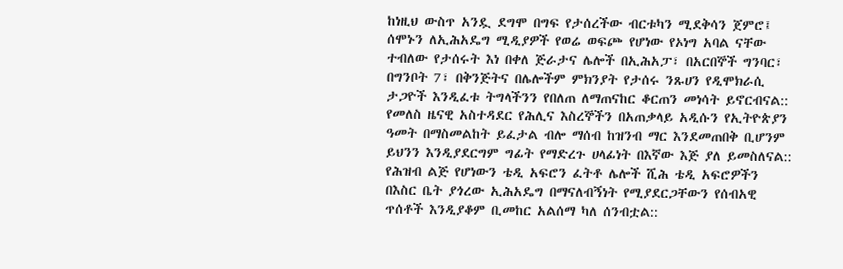ከነዚህ ውስጥ አንዷ ደግሞ በግፍ የታሰረችው ብርቱካን ሚደቅሳን ጀምሮ፤ ሰሞኑን ለኢሕአዴግ ሚዲያዎች የወሬ ወፍጮ የሆነው የኦነግ አባል ናቸው ተብለው የታሰሩት እነ በቀለ ጅራታና ሌሎች በኢሕአፓ፣ በአርበኞች ግንባር፣ በግንቦት 7፣ በቅንጅትና በሌሎችም ምክንያት የታሰሩ ንጹሀን የዲሞክራሲ ታጋዮች እንዲፈቱ ትግላችንን የበለጠ ለማጠናከር ቆርጠን መነሳት ይኖርብናል::
የመለስ ዜናዊ አስተዳደር የሕሊና እስረኞችን በአጠቃላይ አዲሱን የኢትዮጵያን ዓመት በማስመልከት ይፈታል ብሎ ማሰብ ከዝንብ ማር እንደመጠበቅ ቢሆንም ይህንን እንዲያደርግም ግፊት የማድረጉ ሀላፊነት በእኛው እጅ ያለ ይመስለናል::
የሕዝብ ልጅ የሆነውን ቴዲ አፍሮን ፈትቶ ሌሎች ሺሕ ቴዲ አፍሮዎችን በእስር ቤት ያጎረው ኢሕአዴግ በማናለብኝነት የሚያደርጋቸውን የሰብአዊ ጥሰቶች እንዲያቆም ቢመከር አልሰማ ካለ ሰንብቷል::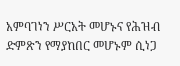አምባገነን ሥርአት መሆኑና የሕዝብ ድምጽን የማያከበር መሆኑም ሲነጋ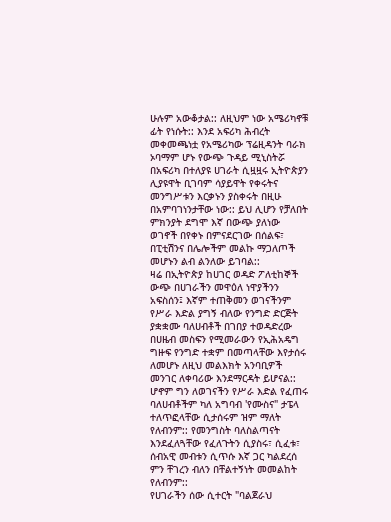ሁሉም አውቆታል:: ለዚህም ነው አሜሪካኖቹ ፊት የነሱት:: እንደ አፍሪካ ሕብረት መቀመጫነቷ የአሜሪካው ፕሬዚዳንት ባራክ ኦባማም ሆኑ የውጭ ጉዳይ ሚኒስትሯ በአፍሪካ በተለያዩ ሀገራት ሲዟዟሩ ኢትዮጵያን ሊያዩዋት ቢገባም ሳያይዋት የቀሩትና መንግሥቱን እርቃኑን ያስቀሩት በዚሁ በአምባገነንታቸው ነው:: ይህ ሊሆን የቻለበት ምክንያት ደግሞ እኛ በውጭ ያለነው ወገኖች በየቀኑ በምናደርገው በሰልፍ፣ በፒቲሽንና በሌሎችም መልኩ ማጋለጦች መሆኑን ልብ ልንለው ይገባል::
ዛሬ በኢትዮጵያ ከሀገር ወዳድ ፖለቲከኞች ውጭ በሀገራችን መዋዕለ ነዋያችንን አፍስሰን፤ እኛም ተጠቅመን ወገናችንም የሥራ እድል ያግኝ ብለው የንግድ ድርጅት ያቋቋሙ ባለሀብቶች በገበያ ተወዳድረው በሀዜብ መስፍን የሚመራውን የኢሕአዴግ ግዙፍ የንግድ ተቋም በመጣላቸው እየታሰሩ ለመሆኑ ለዚህ መልእክት አንባቢዎች መንገር ለቀባሪው እንደማርዳት ይሆናል:: ሆኖም ግን ለወገናችን የሥራ እድል የፈጠሩ ባለሀብቶችም ካለ አግባብ 'የሙስና" ታፔላ ተለጥፎላቸው ሲታሰሩም ዝም ማለት የለብንም:: የመንግስት ባለስልጣናት እንደፈለጓቸው የፈለጉትን ሲያስሩ፣ ሲፈቱ፣ ሰብአዊ መብቱን ሲጥሱ እኛ ጋር ካልደረሰ ምን ቸገረን ብለን በቸልተኝነት መመልከት የለብንም::
የሀገራችን ሰው ሲተርት "ባልጀራህ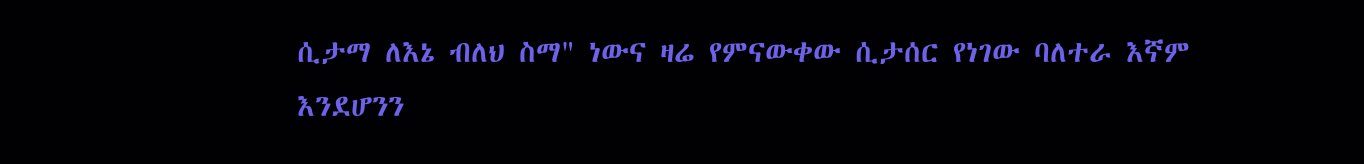ሲታማ ለእኔ ብለህ ስማ" ነውና ዛሬ የምናውቀው ሲታሰር የነገው ባለተራ እኛም እንደሆንን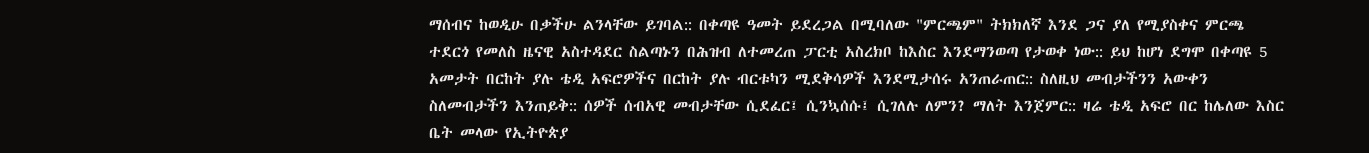ማሰብና ከወዲሁ በቃችሁ ልንላቸው ይገባል:: በቀጣዩ ዓመት ይደረጋል በሚባለው "ምርጫም" ትክክለኛ እንደ ጋና ያለ የሚያስቀና ምርጫ ተደርጎ የመለስ ዜናዊ አስተዳደር ስልጣኑን በሕዝብ ለተመረጠ ፓርቲ አስረክቦ ከእስር እንደማንወጣ የታወቀ ነው:: ይህ ከሆነ ደግሞ በቀጣዩ 5 አመታት በርከት ያሉ ቴዲ አፍሮዎችና በርከት ያሉ ብርቱካን ሚደቅሳዎች እንደሚታሰሩ አንጠራጠር:: ስለዚህ መብታችንን አውቀን ስለመብታችን እንጠይቅ:: ሰዎች ሰብአዊ መብታቸው ሲደፈር፤ ሲንኳሰሱ፤ ሲገለሉ ለምን? ማለት እንጀምር:: ዛሬ ቴዲ አፍሮ በር ከሌለው እስር ቤት መላው የኢትዮጵያ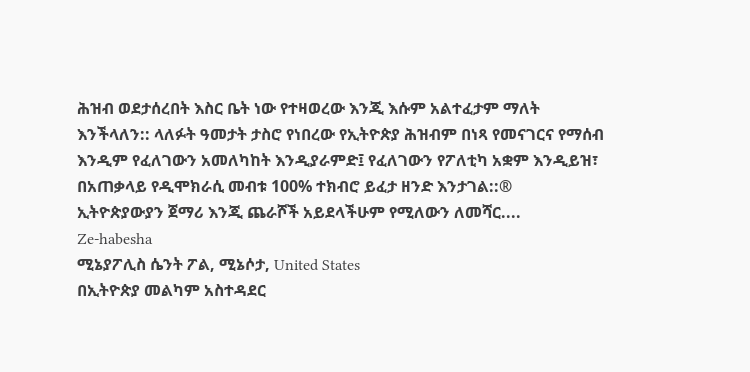ሕዝብ ወደታሰረበት እስር ቤት ነው የተዛወረው እንጂ እሱም አልተፈታም ማለት እንችላለን:: ላለፉት ዓመታት ታስሮ የነበረው የኢትዮጵያ ሕዝብም በነጻ የመናገርና የማሰብ እንዲም የፈለገውን አመለካከት እንዲያራምድ፤ የፈለገውን የፖለቲካ አቋም እንዲይዝ፣ በአጠቃላይ የዲሞክራሲ መብቱ 100% ተክብሮ ይፈታ ዘንድ እንታገል::®
ኢትዮጵያውያን ጀማሪ እንጂ ጨራሾች አይደላችሁም የሚለውን ለመሻር....
Ze-habesha
ሚኔያፖሊስ ሴንት ፖል, ሚኔሶታ, United States
በኢትዮጵያ መልካም አስተዳደር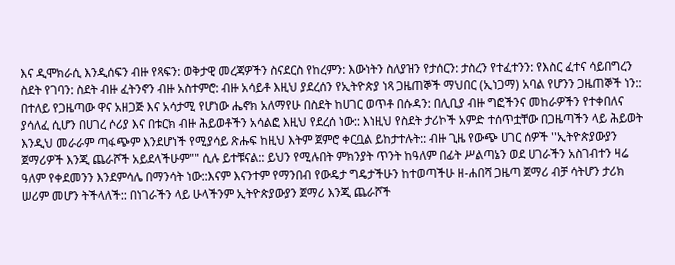እና ዲሞክራሲ እንዲሰፍን ብዙ የጻፍን: ወቅታዊ መረጃዎችን ስናደርስ የከረምን: እውነትን ስለያዝን የታሰርን: ታስረን የተፈተንን: የእስር ፈተና ሳይበግረን ስደት የገባን: ስደት ብዙ ፈትንኖን ብዙ አስተምሮ: ብዙ አሳይቶ እዚህ ያደረሰን የኢትዮጵያ ነጻ ጋዜጠኞች ማህበር (ኢነጋማ) አባል የሆንን ጋዜጠኞች ነን:: በተለይ የጋዜጣው ዋና አዘጋጅ እና አሳታሚ የሆነው ሔኖክ አለማየሁ በስደት ከሀገር ወጥቶ በሱዳን: በሊቢያ ብዙ ግፎችንና መከራዎችን የተቀበለና ያሳለፈ ሲሆን በሀገረ ሶሪያ እና በቱርክ ብዙ ሕይወቶችን አሳልፎ እዚህ የደረሰ ነው:: እነዚህ የስደት ታሪኮች አምድ ተሰጥቷቸው በጋዜጣችን ላይ ሕይወት እንዲህ መራራም ጣፋጭም እንደሆነች የሚያሳይ ጽሑፍ ከዚህ እትም ጀምሮ ቀርቧል ይከታተሉት:: ብዙ ጊዜ የውጭ ሀገር ሰዎች ''ኢትዮጵያውያን ጀማሪዎች እንጂ ጨራሾች አይደላችሁም"" ሲሉ ይተቹናል:: ይህን የሚሉበት ምክንያት ጥንት ከዓለም በፊት ሥልጣኔን ወደ ሀገራችን አስገብተን ዛሬ ዓለም የቀደመንን እንደምሳሌ በማንሳት ነው::እናም እናንተም የማንበብ የውዴታ ግዴታችሁን ከተወጣችሁ ዘ-ሐበሻ ጋዜጣ ጀማሪ ብቻ ሳትሆን ታሪክ ሠሪም መሆን ትችላለች:: በነገራችን ላይ ሁላችንም ኢትዮጵያውያን ጀማሪ እንጂ ጨራሾች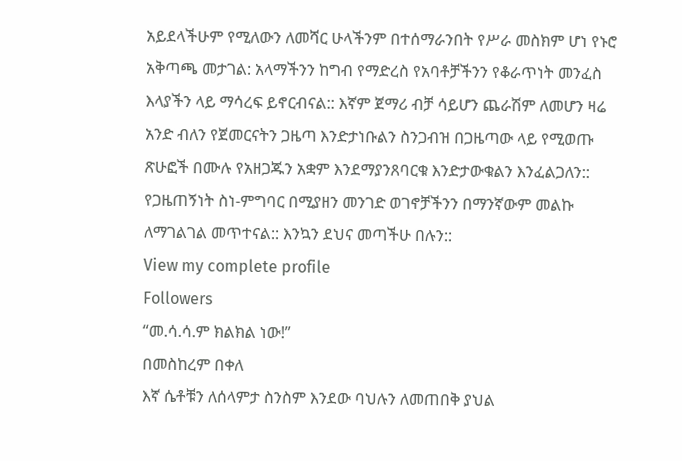አይደላችሁም የሚለውን ለመሻር ሁላችንም በተሰማራንበት የሥራ መስክም ሆነ የኑሮ አቅጣጫ መታገል: አላማችንን ከግብ የማድረስ የአባቶቻችንን የቆራጥነት መንፈስ እላያችን ላይ ማሳረፍ ይኖርብናል:: እኛም ጀማሪ ብቻ ሳይሆን ጨራሽም ለመሆን ዛሬ አንድ ብለን የጀመርናትን ጋዜጣ እንድታነቡልን ስንጋብዝ በጋዜጣው ላይ የሚወጡ ጽሁፎች በሙሉ የአዘጋጁን አቋም እንደማያንጸባርቁ እንድታውቁልን እንፈልጋለን:: የጋዜጠኝነት ስነ-ምግባር በሚያዘን መንገድ ወገኖቻችንን በማንኛውም መልኩ ለማገልገል መጥተናል:: እንኳን ደህና መጣችሁ በሉን::
View my complete profile
Followers
“መ.ሳ.ሳ.ም ክልክል ነው!”
በመስከረም በቀለ
እኛ ሴቶቹን ለሰላምታ ስንስም እንደው ባህሉን ለመጠበቅ ያህል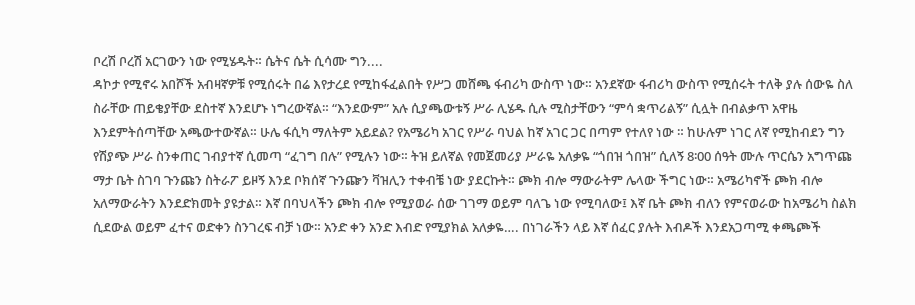ቦረሽ ቦረሽ አርገውን ነው የሚሄዱት። ሴትና ሴት ሲሳሙ ግን....
ዳኮታ የሚኖሩ አበሾች አብዛኛዎቹ የሚሰሩት በሬ እየታረደ የሚከፋፈልበት የሥጋ መሸጫ ፋብሪካ ውስጥ ነው። አንደኛው ፋብሪካ ውስጥ የሚሰሩት ተለቅ ያሉ ሰውዬ ስለ ስራቸው ጠይቄያቸው ደስተኛ እንደሆኑ ነግረውኛል። “እንደውም” አሉ ሲያጫውቱኝ ሥራ ሊሄዱ ሲሉ ሚስታቸውን “ምሳ ቋጥሪልኝ” ሲሏት በብልቃጥ አዋዜ እንደምትሰጣቸው አጫውተውኛል። ሁሌ ፋሲካ ማለትም አይደል? የአሜሪካ አገር የሥራ ባህል ከኛ አገር ጋር በጣም የተለየ ነው ። ከሁሉም ነገር ለኛ የሚከብደን ግን የሽያጭ ሥራ ስንቀጠር ገብያተኛ ሲመጣ “ፈገግ በሉ” የሚሉን ነው። ትዝ ይለኛል የመጀመሪያ ሥራዬ አለቃዬ “ጎበዝ ጎበዝ” ሲለኝ 8፡00 ሰዓት ሙሉ ጥርሴን አግጥጩ ማታ ቤት ስገባ ጉንጩን ስትራፖ ይዞኝ እንደ ቦክሰኛ ጉንጬን ቫዝሊን ተቀብቼ ነው ያደርኩት። ጮክ ብሎ ማውራትም ሌላው ችግር ነው። አሜሪካኖች ጮክ ብሎ አለማውራትን እንደድክመት ያዩታል። እኛ በባህላችን ጮክ ብሎ የሚያወራ ሰው ገገማ ወይም ባለጌ ነው የሚባለው፤ እኛ ቤት ጮክ ብለን የምናወራው ከአሜሪካ ስልክ ሲደውል ወይም ፈተና ወድቀን ስንገረፍ ብቻ ነው። አንድ ቀን አንድ እብድ የሚያክል አለቃዬ…. በነገራችን ላይ እኛ ሰፈር ያሉት እብዶች እንደአጋጣሚ ቀጫጮች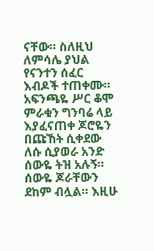ናቸው። ስለዚህ ለምሳሌ ያህል የናንተን ሰፈር እብዶች ተጠቀሙ። አፍንጫዬ ሥር ቆሞ ምራቁን ግንባሬ ላይ እያፈናጠቀ ጆሮዬን በጩኸት ሲቀደው ለሱ ሲያወራ አንድ ሰውዬ ትዝ አሉኝ። ሰውዬ ጆራቸውን ደከም ብሏል። እዚሁ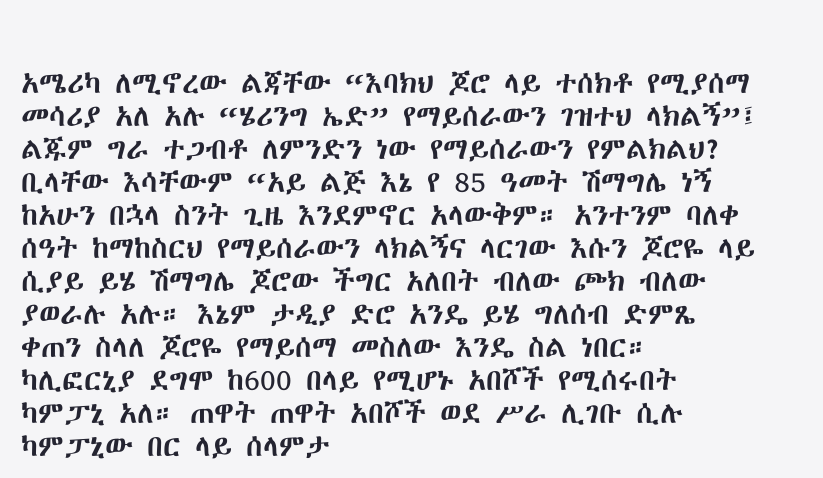አሜሪካ ለሚኖረው ልጃቸው “እባክህ ጆሮ ላይ ተሰክቶ የሚያሰማ መሳሪያ አለ አሉ “ሄሪንግ ኤድ” የማይሰራውን ገዝተህ ላክልኝ”፤ ልጁም ግራ ተጋብቶ ለምንድን ነው የማይሰራውን የምልክልህ? ቢላቸው እሳቸውም “አይ ልጅ እኔ የ 85 ዓመት ሽማግሌ ነኝ ከአሁን በኋላ ስንት ጊዜ እንደምኖር አላውቅም። አንተንም ባለቀ ሰዓት ከማከስርህ የማይሰራውን ላክልኝና ላርገው እሱን ጆሮዬ ላይ ሲያይ ይሄ ሽማግሌ ጆሮው ችግር አለበት ብለው ጮክ ብለው ያወራሉ አሉ። እኔም ታዲያ ድሮ አንዴ ይሄ ግለሰብ ድምጼ ቀጠን ስላለ ጆሮዬ የማይሰማ መስለው እንዴ ስል ነበር። ካሊፎርኒያ ደግሞ ከ600 በላይ የሚሆኑ አበሾች የሚሰሩበት ካምፓኒ አለ። ጠዋት ጠዋት አበሾች ወደ ሥራ ሊገቡ ሲሉ ካምፓኒው በር ላይ ሰላምታ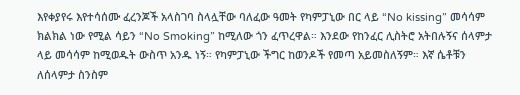እየቀያየሩ እየተሳሰሙ ፈረንጆች አላስገባ ስላሏቸው ባለፈው ዓመት የካምፓኒው በር ላይ “No kissing” መሳሳም ክልክል ነው የሚል ሳይን “No Smoking” ከሚለው ጎን ፈጥረዋል። እንደው የከንፈር ሊስትሮ አትበሉኝና ሰላምታ ላይ መሳሳም ከሚወዱት ውስጥ አንዱ ነኝ። የካምፓኒው ችግር ከወንዶች የመጣ አይመስለኝም። እኛ ሴቶቹን ለሰላምታ ስንስም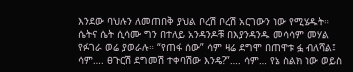እንደው ባህሉን ለመጠበቅ ያህል ቦረሽ ቦረሽ አርገውን ነው የሚሄዱት። ሴትና ሴት ሲሳሙ ግን በተለይ አንዳንዶቹ በእያንዳንዱ መሳሳም መሃል የፉገራ ወሬ ያወራሉ። “የጠፋ ሰው” ሳም ዛሬ ደግሞ በጠዋቱ ፏ ብለሻል፤ ሳም…. ፀጉርሽ ደግመሽ ተቀባሽው እንዴ?”…. ሳም… የኔ ስልክ ነው ወይስ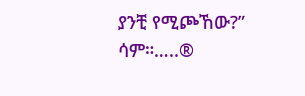ያንቺ የሚጮኸው?” ሳም።…..®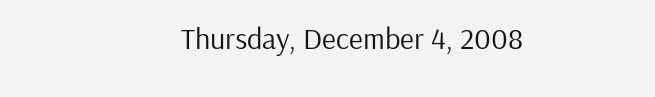Thursday, December 4, 2008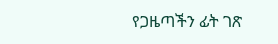የጋዜጣችን ፊት ገጽ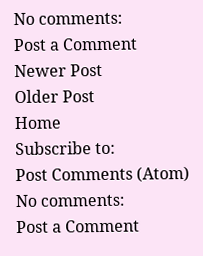No comments:
Post a Comment
Newer Post
Older Post
Home
Subscribe to:
Post Comments (Atom)
No comments:
Post a Comment